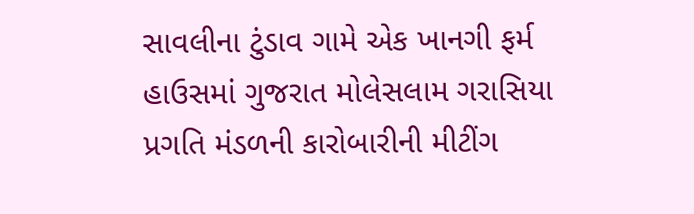સાવલીના ટુંડાવ ગામે એક ખાનગી ફર્મ હાઉસમાં ગુજરાત મોલેસલામ ગરાસિયા પ્રગતિ મંડળની કારોબારીની મીટીંગ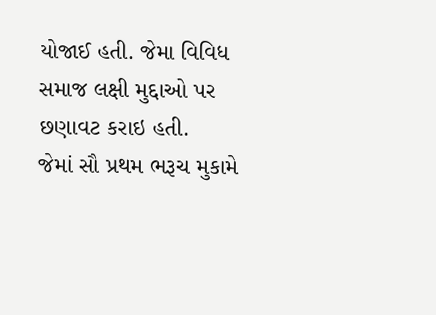યોજાઈ હતી. જેમા વિવિધ સમાજ લક્ષી મુદ્દાઓ પર છણાવટ કરાઇ હતી.
જેમાં સૌ પ્રથમ ભરૂચ મુકામે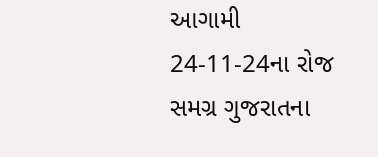આગામી 24-11-24ના રોજ સમગ્ર ગુજરાતના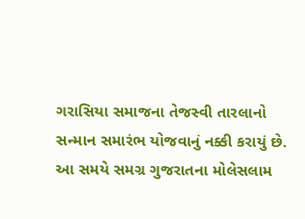ગરાસિયા સમાજના તેજસ્વી તારલાનો સન્માન સમારંભ યોજવાનું નક્કી કરાયું છે. આ સમયે સમગ્ર ગુજરાતના મોલેસલામ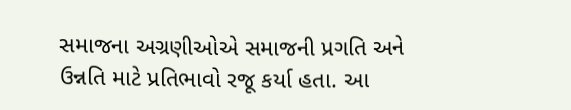સમાજના અગ્રણીઓએ સમાજની પ્રગતિ અને ઉન્નતિ માટે પ્રતિભાવો રજૂ કર્યા હતા. આ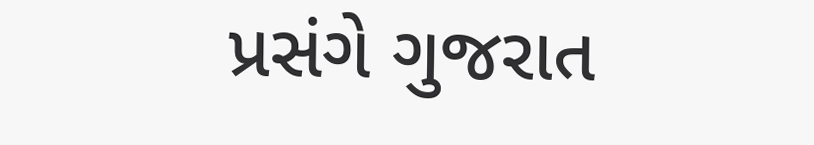પ્રસંગે ગુજરાત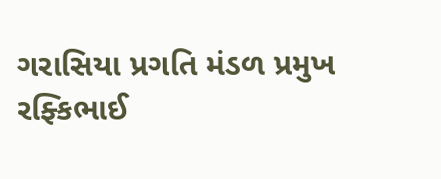ગરાસિયા પ્રગતિ મંડળ પ્રમુખ રફ્કિભાઈ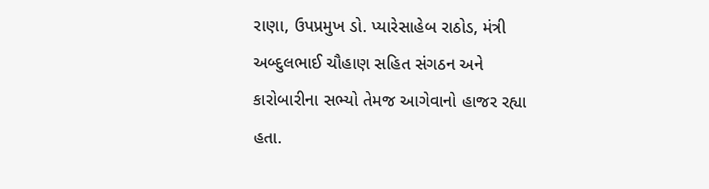રાણા, ઉપપ્રમુખ ડો. પ્યારેસાહેબ રાઠોડ, મંત્રી અબ્દુલભાઈ ચૌહાણ સહિત સંગઠન અને કારોબારીના સભ્યો તેમજ આગેવાનો હાજર રહ્યા હતા.